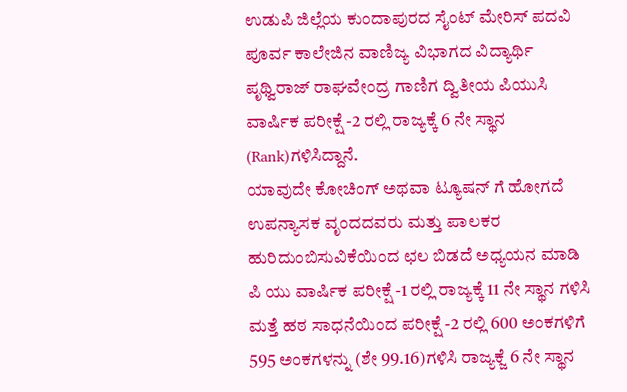ಉಡುಪಿ ಜಿಲ್ಲೆಯ ಕುಂದಾಪುರದ ಸೈಂಟ್ ಮೇರಿಸ್ ಪದವಿ ಪೂರ್ವ ಕಾಲೇಜಿನ ವಾಣಿಜ್ಯ ವಿಭಾಗದ ವಿದ್ಯಾರ್ಥಿ ಪೃಥ್ವಿರಾಜ್ ರಾಘವೇಂದ್ರ ಗಾಣಿಗ ದ್ವಿತೀಯ ಪಿಯುಸಿ ವಾರ್ಷಿಕ ಪರೀಕ್ಷೆ -2 ರಲ್ಲಿ ರಾಜ್ಯಕ್ಕೆ 6 ನೇ ಸ್ಥಾನ (Rank)ಗಳಿಸಿದ್ದಾನೆ.
ಯಾವುದೇ ಕೋಚಿಂಗ್ ಅಥವಾ ಟ್ಯೂಷನ್ ಗೆ ಹೋಗದೆ ಉಪನ್ಯಾಸಕ ವೃಂದದವರು ಮತ್ತು ಪಾಲಕರ ಹುರಿದುಂಬಿಸುವಿಕೆಯಿಂದ ಛಲ ಬಿಡದೆ ಅಧ್ಯಯನ ಮಾಡಿ ಪಿ ಯು ವಾರ್ಷಿಕ ಪರೀಕ್ಷೆ -1 ರಲ್ಲಿ ರಾಜ್ಯಕ್ಕೆ 11 ನೇ ಸ್ಥಾನ ಗಳಿಸಿ ಮತ್ತೆ ಹಠ ಸಾಧನೆಯಿಂದ ಪರೀಕ್ಷೆ -2 ರಲ್ಲಿ 600 ಅಂಕಗಳಿಗೆ 595 ಅಂಕಗಳನ್ನು (ಶೇ 99.16)ಗಳಿಸಿ ರಾಜ್ಯಕ್ಜೆ 6 ನೇ ಸ್ಥಾನ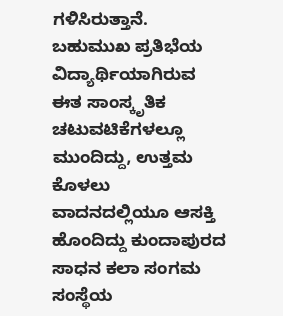ಗಳಿಸಿರುತ್ತಾನೆ. ಬಹುಮುಖ ಪ್ರತಿಭೆಯ ವಿದ್ಯಾರ್ಥಿಯಾಗಿರುವ ಈತ ಸಾಂಸ್ಕೃತಿಕ ಚಟುವಟಿಕೆಗಳಲ್ಲೂ ಮುಂದಿದ್ದು, ಉತ್ತಮ ಕೊಳಲು
ವಾದನದಲ್ಲಿಯೂ ಆಸಕ್ತಿ ಹೊಂದಿದ್ದು ಕುಂದಾಪುರದ ಸಾಧನ ಕಲಾ ಸಂಗಮ ಸಂಸ್ಥೆಯ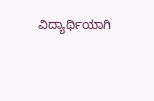ವಿದ್ಯಾರ್ಥಿಯಾಗಿ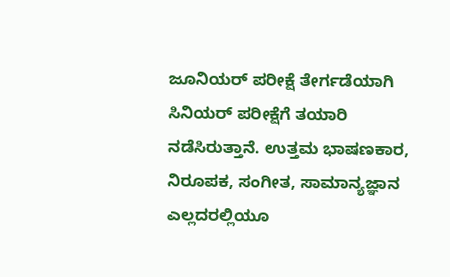ಜೂನಿಯರ್ ಪರೀಕ್ಷೆ ತೇರ್ಗಡೆಯಾಗಿ ಸಿನಿಯರ್ ಪರೀಕ್ಷೆಗೆ ತಯಾರಿ ನಡೆಸಿರುತ್ತಾನೆ. ಉತ್ತಮ ಭಾಷಣಕಾರ, ನಿರೂಪಕ, ಸಂಗೀತ, ಸಾಮಾನ್ಯಜ್ಞಾನ ಎಲ್ಲದರಲ್ಲಿಯೂ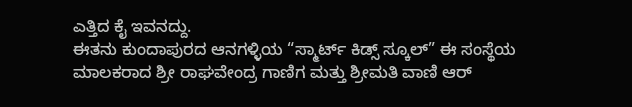ಎತ್ತಿದ ಕೈ ಇವನದ್ದು.
ಈತನು ಕುಂದಾಪುರದ ಆನಗಳ್ಳಿಯ “ಸ್ಮಾರ್ಟ್ ಕಿಡ್ಸ್ ಸ್ಕೂಲ್” ಈ ಸಂಸ್ಥೆಯ ಮಾಲಕರಾದ ಶ್ರೀ ರಾಘವೇಂದ್ರ ಗಾಣಿಗ ಮತ್ತು ಶ್ರೀಮತಿ ವಾಣಿ ಆರ್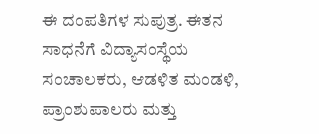ಈ ದಂಪತಿಗಳ ಸುಪುತ್ರ. ಈತನ ಸಾಧನೆಗೆ ವಿದ್ಯಾಸಂಸ್ಥೆಯ ಸಂಚಾಲಕರು, ಆಡಳಿತ ಮಂಡಳಿ, ಪ್ರಾಂಶುಪಾಲರು ಮತ್ತು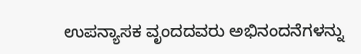ಉಪನ್ಯಾಸಕ ವೃಂದದವರು ಅಭಿನಂದನೆಗಳನ್ನು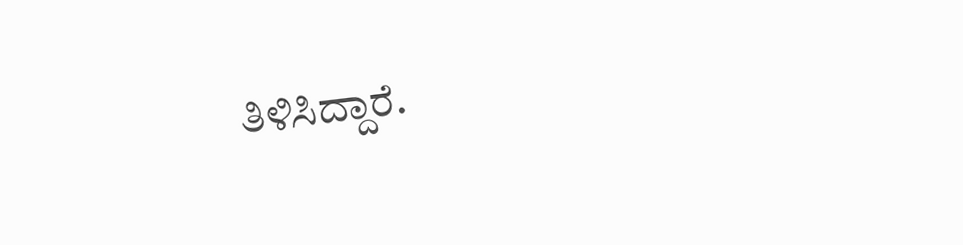ತಿಳಿಸಿದ್ದಾರೆ.